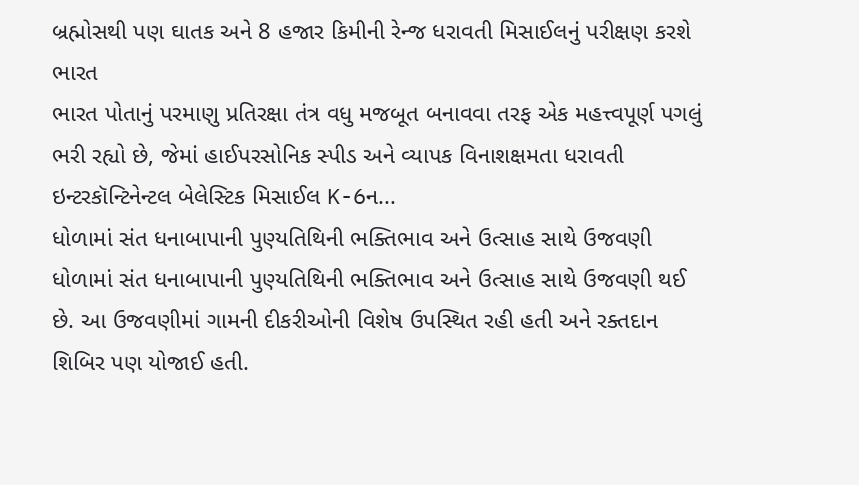બ્રહ્મોસથી પણ ઘાતક અને 8 હજાર કિમીની રેન્જ ધરાવતી મિસાઈલનું પરીક્ષણ કરશે ભારત
ભારત પોતાનું પરમાણુ પ્રતિરક્ષા તંત્ર વધુ મજબૂત બનાવવા તરફ એક મહત્ત્વપૂર્ણ પગલું ભરી રહ્યો છે, જેમાં હાઈપરસોનિક સ્પીડ અને વ્યાપક વિનાશક્ષમતા ધરાવતી ઇન્ટરકૉન્ટિનેન્ટલ બેલેસ્ટિક મિસાઈલ K-6ન...
ધોળામાં સંત ધનાબાપાની પુણ્યતિથિની ભક્તિભાવ અને ઉત્સાહ સાથે ઉજવણી
ધોળામાં સંત ધનાબાપાની પુણ્યતિથિની ભક્તિભાવ અને ઉત્સાહ સાથે ઉજવણી થઈ છે. આ ઉજવણીમાં ગામની દીકરીઓની વિશેષ ઉપસ્થિત રહી હતી અને રક્તદાન શિબિર પણ યોજાઈ હતી.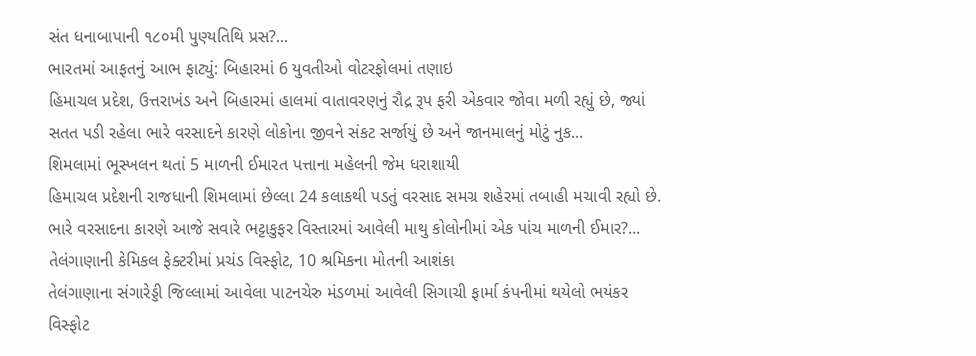સંત ધનાબાપાની ૧૮૦મી પુણ્યતિથિ પ્રસ?...
ભારતમાં આફતનું આભ ફાટ્યું: બિહારમાં 6 યુવતીઓ વોટરફોલમાં તણાઇ
હિમાચલ પ્રદેશ, ઉત્તરાખંડ અને બિહારમાં હાલમાં વાતાવરણનું રૌદ્ર રૂપ ફરી એકવાર જોવા મળી રહ્યું છે, જ્યાં સતત પડી રહેલા ભારે વરસાદને કારણે લોકોના જીવને સંકટ સર્જાયું છે અને જાનમાલનું મોટું નુક...
શિમલામાં ભૂસ્ખલન થતાં 5 માળની ઈમારત પત્તાના મહેલની જેમ ધરાશાયી
હિમાચલ પ્રદેશની રાજધાની શિમલામાં છેલ્લા 24 કલાકથી પડતું વરસાદ સમગ્ર શહેરમાં તબાહી મચાવી રહ્યો છે. ભારે વરસાદના કારણે આજે સવારે ભટ્ટાકુફર વિસ્તારમાં આવેલી માથુ કોલોનીમાં એક પાંચ માળની ઈમાર?...
તેલંગાણાની કેમિકલ ફેક્ટરીમાં પ્રચંડ વિસ્ફોટ, 10 શ્રમિકના મોતની આશંકા
તેલંગાણાના સંગારેડ્ડી જિલ્લામાં આવેલા પાટનચેરુ મંડળમાં આવેલી સિગાચી ફાર્મા કંપનીમાં થયેલો ભયંકર વિસ્ફોટ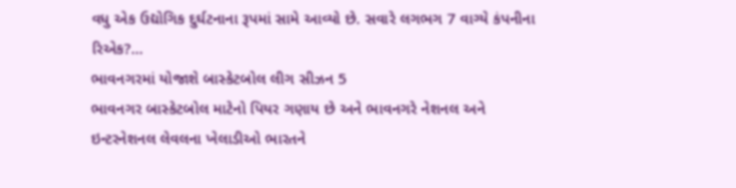વધુ એક ઉદ્યોગિક દુર્ઘટનાના રૂપમાં સામે આવ્યો છે. સવારે લગભગ 7 વાગ્યે કંપનીના રિએક?...
ભાવનગરમાં યોજાશે બાસ્કેટબોલ લીગ સીઝન 5
ભાવનગર બાસ્કેટબોલ માટેનો પિયર ગણાય છે અને ભાવનગરે નેશનલ અને ઇન્ટરનેશનલ લેવલના ખેલાડીઓ ભારતને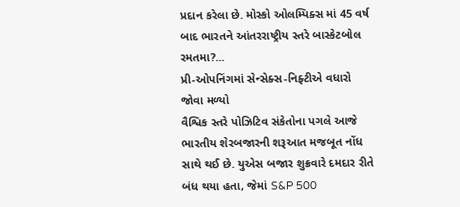પ્રદાન કરેલા છે. મોસ્કો ઓલમ્પિક્સ માં 45 વર્ષ બાદ ભારતને આંતરરાષ્ટ્રીય સ્તરે બાસ્કેટબોલ રમતમા?...
પ્રી-ઓપનિંગમાં સેન્સેક્સ-નિફ્ટીએ વધારો જોવા મળ્યો
વૈશ્વિક સ્તરે પોઝિટિવ સંકેતોના પગલે આજે ભારતીય શેરબજારની શરૂઆત મજબૂત નોંધ સાથે થઈ છે. યુએસ બજાર શુક્રવારે દમદાર રીતે બંધ થયા હતા, જેમાં S&P 500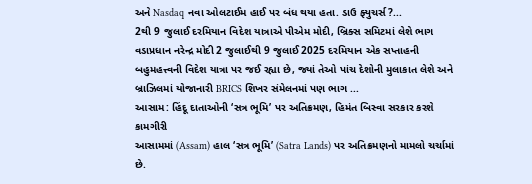અને Nasdaq નવા ઓલટાઈમ હાઈ પર બંધ થયા હતા. ડાઉ ફ્યુચર્સ?...
2થી 9 જુલાઈ દરમિયાન વિદેશ યાત્રાએ પીએમ મોદી, બ્રિક્સ સમિટમાં લેશે ભાગ
વડાપ્રધાન નરેન્દ્ર મોદી 2 જુલાઈથી 9 જુલાઈ 2025 દરમિયાન એક સપ્તાહની બહુમહત્ત્વની વિદેશ યાત્રા પર જઈ રહ્યા છે, જ્યાં તેઓ પાંચ દેશોની મુલાકાત લેશે અને બ્રાઝિલમાં યોજાનારી BRICS શિખર સંમેલનમાં પણ ભાગ ...
આસામ: હિંદૂ દાતાઓની ‘સત્ર ભૂમિ’ પર અતિક્રમણ, હિમંત બિસ્વા સરકાર કરશે કામગીરી
આસામમાં (Assam) હાલ ‘સત્ર ભૂમિ’ (Satra Lands) પર અતિક્રમણનો મામલો ચર્ચામાં છે.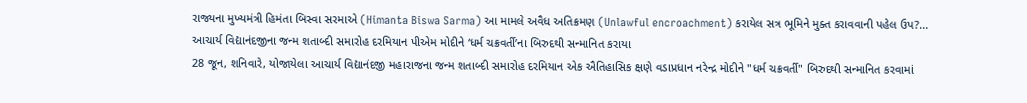રાજ્યના મુખ્યમંત્રી હિમંતા બિસ્વા સરમાએ (Himanta Biswa Sarma) આ મામલે અવૈધ અતિક્રમણ (Unlawful encroachment) કરાયેલ સત્ર ભૂમિને મુક્ત કરાવવાની પહેલ ઉપ?...
આચાર્ય વિદ્યાનંદજીના જન્મ શતાબ્દી સમારોહ દરમિયાન પીએમ મોદીને ‘ધર્મ ચક્રવર્તી’ના બિરુદથી સન્માનિત કરાયા
28 જૂન, શનિવારે, યોજાયેલા આચાર્ય વિદ્યાનંદજી મહારાજના જન્મ શતાબ્દી સમારોહ દરમિયાન એક ઐતિહાસિક ક્ષણે વડાપ્રધાન નરેન્દ્ર મોદીને "ધર્મ ચક્રવર્તી" બિરુદથી સન્માનિત કરવામાં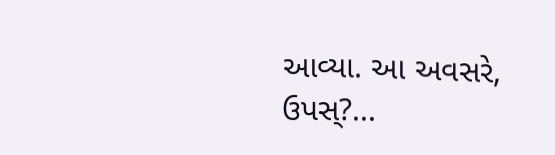આવ્યા. આ અવસરે, ઉપસ્?...